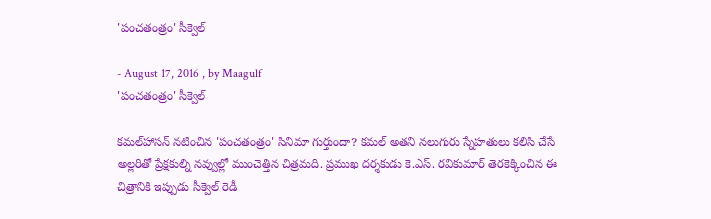'పంచతంత్రం' సీక్వెల్‌

- August 17, 2016 , by Maagulf
'పంచతంత్రం' సీక్వెల్‌

కమల్‌హాసన్‌ నటించిన 'పంచతంత్రం' సినిమా గుర్తుందా? కమల్‌ అతని నలుగురు స్నేహతులు కలిసి చేసే అల్లరితో ప్రేక్షకుల్ని నవ్వుల్లో ముంచెత్తిన చిత్రమది. ప్రముఖ దర్శకుడు కె.ఎస్‌. రవికుమార్‌ తెరకెక్కించిన ఈ చిత్రానికి ఇప్పుడు సీక్వెల్‌ రెడీ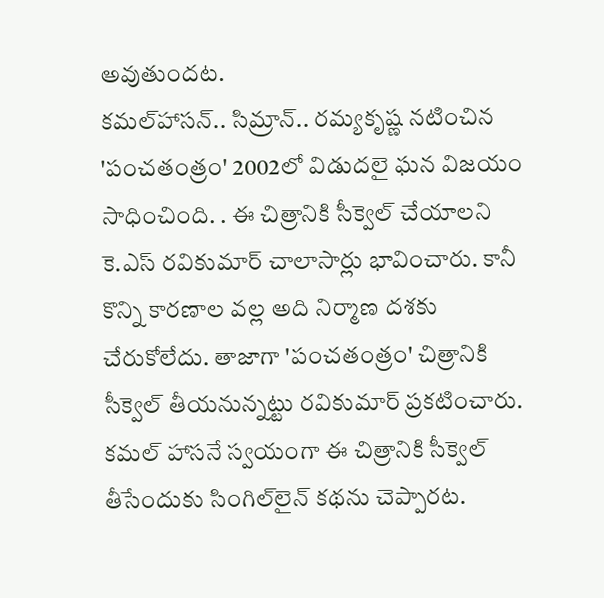అవుతుందట.
కమల్‌హాసన్‌.. సిమ్రాన్‌.. రమ్యకృష్ణ నటించిన 'పంచతంత్రం' 2002లో విడుదలై ఘన విజయం సాధించింది. . ఈ చిత్రానికి సీక్వెల్‌ చేయాలని కె.ఎస్‌ రవికుమార్‌ చాలాసార్లు భావించారు. కానీ కొన్ని కారణాల వల్ల అది నిర్మాణ దశకు చేరుకోలేదు. తాజాగా 'పంచతంత్రం' చిత్రానికి సీక్వెల్‌ తీయనున్నట్టు రవికుమార్‌ ప్రకటించారు.
కమల్‌ హాసనే స్వయంగా ఈ చిత్రానికి సీక్వెల్‌ తీసేందుకు సింగిల్‌లైన్‌ కథను చెప్పారట.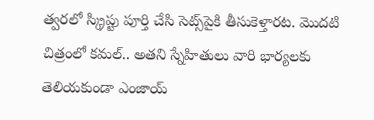త్వరలో స్క్రిప్టు పూర్తి చేసి సెట్స్‌పైకి తీసుకెళ్తారట. మొదటి చిత్రంలో కమల్‌.. అతని స్నేహితులు వారి భార్యలకు తెలియకుండా ఎంజాయ్‌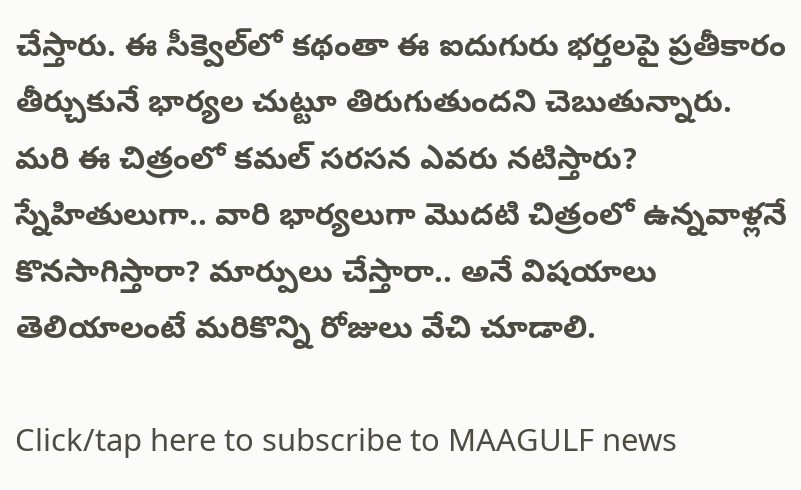చేస్తారు. ఈ సీక్వెల్‌లో కథంతా ఈ ఐదుగురు భర్తలపై ప్రతీకారం తీర్చుకునే భార్యల చుట్టూ తిరుగుతుందని చెబుతున్నారు.
మరి ఈ చిత్రంలో కమల్‌ సరసన ఎవరు నటిస్తారు? స్నేహితులుగా.. వారి భార్యలుగా మొదటి చిత్రంలో ఉన్నవాళ్లనే కొనసాగిస్తారా? మార్పులు చేస్తారా.. అనే విషయాలు తెలియాలంటే మరికొన్ని రోజులు వేచి చూడాలి.

Click/tap here to subscribe to MAAGULF news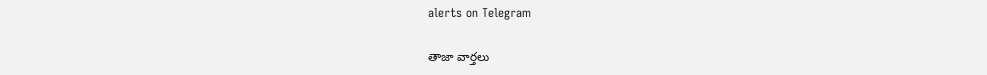alerts on Telegram

తాజా వార్తలు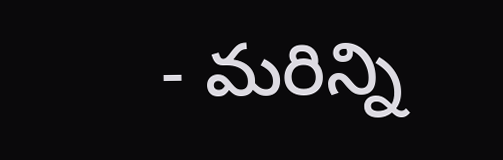- మరిన్ని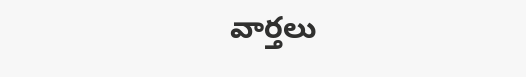వార్తలు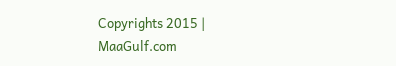Copyrights 2015 | MaaGulf.com